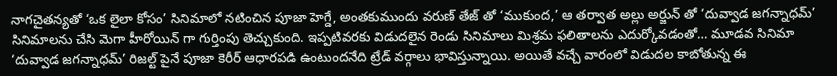నాగచైతన్యతో ‘ఒక లైలా కోసం’ సినిమాలో నటించిన పూజా హెగ్డే, అంతకుముందు వరుణ్ తేజ్ తో ‘ముకుంద,’ ఆ తర్వాత అల్లు అర్జున్ తో ‘దువ్వాడ జగన్నాధమ్’ సినిమాలను చేసి మెగా హీరోయిన్ గా గుర్తింపు తెచ్చుకుంది. ఇప్పటివరకు విడుదలైన రెండు సినిమాలు మిశ్రమ ఫలితాలను ఎదుర్కోవడంతో… మూడవ సినిమా ‘దువ్వాడ జగన్నాధమ్’ రిజల్ట్ పైనే పూజా కెరీర్ ఆధారపడి ఉంటుందనేది ట్రేడ్ వర్గాలు భావిస్తున్నాయి. అయితే వచ్చే వారంలో విడుదల కాబోతున్న ఈ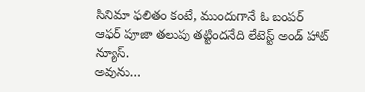సినిమా ఫలితం కంటే, ముందుగానే ఓ బంపర్ ఆఫర్ పూజా తలుపు తట్టిందనేది లేటెస్ట్ అండ్ హాట్ న్యూస్.
అవును…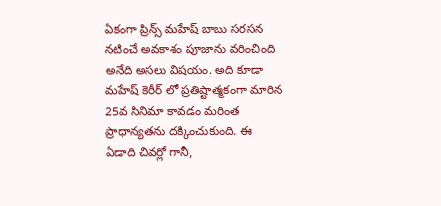ఏకంగా ప్రిన్స్ మహేష్ బాబు సరసన నటించే అవకాశం పూజాను వరించింది అనేది అసలు విషయం. అది కూడా మహేష్ కెరీర్ లో ప్రతిష్టాత్మకంగా మారిన 25వ సినిమా కావడం మరింత ప్రాధాన్యతను దక్కించుకుంది. ఈ ఏడాది చివర్లో గానీ,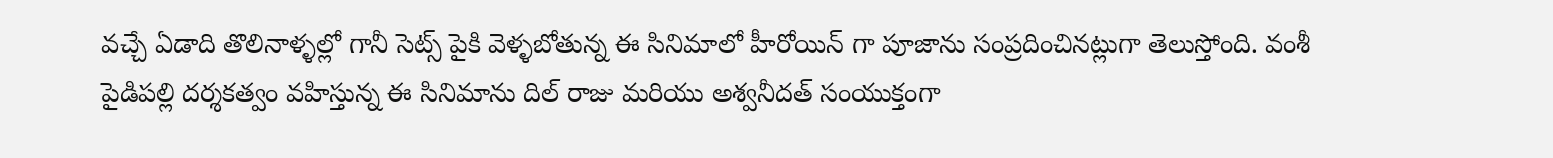వచ్చే ఏడాది తొలినాళ్ళల్లో గానీ సెట్స్ పైకి వెళ్ళబోతున్న ఈ సినిమాలో హీరోయిన్ గా పూజాను సంప్రదించినట్లుగా తెలుస్తోంది. వంశీ పైడిపల్లి దర్శకత్వం వహిస్తున్న ఈ సినిమాను దిల్ రాజు మరియు అశ్వనీదత్ సంయుక్తంగా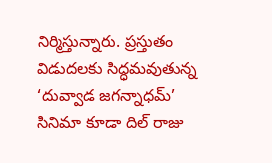నిర్మిస్తున్నారు. ప్రస్తుతం విడుదలకు సిద్ధమవుతున్న ‘దువ్వాడ జగన్నాధమ్’ సినిమా కూడా దిల్ రాజు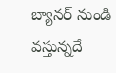బ్యానర్ నుండి వస్తున్నదే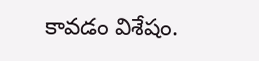కావడం విశేషం.